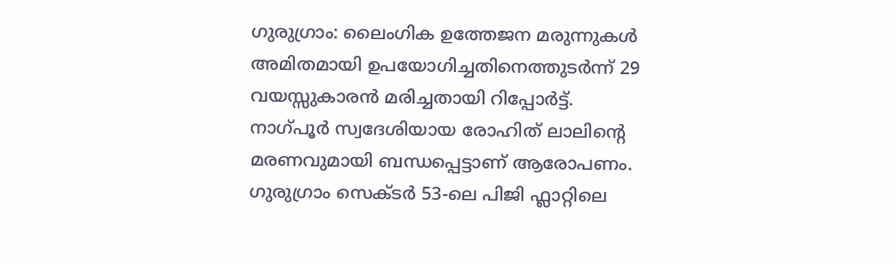ഗുരുഗ്രാം: ലൈംഗിക ഉത്തേജന മരുന്നുകൾ അമിതമായി ഉപയോഗിച്ചതിനെത്തുടർന്ന് 29 വയസ്സുകാരൻ മരിച്ചതായി റിപ്പോർട്ട്. നാഗ്പൂർ സ്വദേശിയായ രോഹിത് ലാലിൻ്റെ മരണവുമായി ബന്ധപ്പെട്ടാണ് ആരോപണം. ഗുരുഗ്രാം സെക്ടർ 53-ലെ പിജി ഫ്ലാറ്റിലെ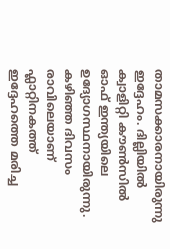താമസക്കാരനായിരുന്നു ഇദ്ദേഹം. ദില്ലിയിൽ ക്വാളിറ്റി കൗൺസിൽ ഓഫ് ഇന്ത്യയിലെ ഉദ്യോഗസ്ഥനായിരുന്നു. കഴിഞ്ഞ ദിവസം രാവിലെയാണ് ഫ്ലാറ്റിനകത്ത് ഇദ്ദേഹത്തെ മരിച്ച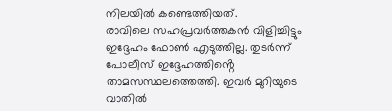നിലയിൽ കണ്ടെത്തിയത്.
രാവിലെ സഹപ്രവർത്തകൻ വിളിച്ചിട്ടും ഇദ്ദേഹം ഫോൺ എടുത്തില്ല. തുടർന്ന് പോലീസ് ഇദ്ദേഹത്തിൻ്റെ താമസസ്ഥലത്തെത്തി. ഇവർ മുറിയുടെ വാതിൽ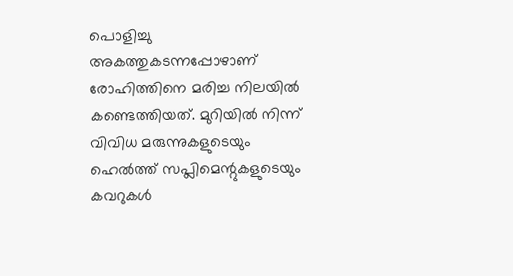പൊളിച്ചു അകത്തുകടന്നപ്പോഴാണ് രോഹിത്തിനെ മരിച്ച നിലയിൽ കണ്ടെത്തിയത്. മുറിയിൽ നിന്ന് വിവിധ മരുന്നുകളുടെയും ഹെൽത്ത് സപ്ലിമെന്റുകളുടെയും കവറുകൾ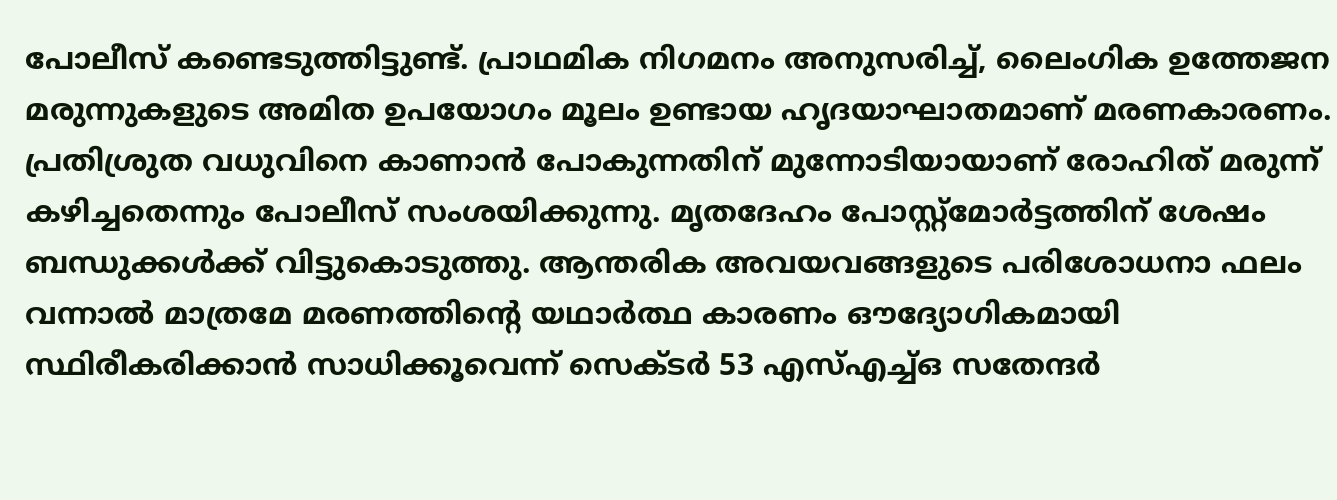പോലീസ് കണ്ടെടുത്തിട്ടുണ്ട്. പ്രാഥമിക നിഗമനം അനുസരിച്ച്, ലൈംഗിക ഉത്തേജന മരുന്നുകളുടെ അമിത ഉപയോഗം മൂലം ഉണ്ടായ ഹൃദയാഘാതമാണ് മരണകാരണം.
പ്രതിശ്രുത വധുവിനെ കാണാൻ പോകുന്നതിന് മുന്നോടിയായാണ് രോഹിത് മരുന്ന് കഴിച്ചതെന്നും പോലീസ് സംശയിക്കുന്നു. മൃതദേഹം പോസ്റ്റ്മോർട്ടത്തിന് ശേഷം ബന്ധുക്കൾക്ക് വിട്ടുകൊടുത്തു. ആന്തരിക അവയവങ്ങളുടെ പരിശോധനാ ഫലം വന്നാൽ മാത്രമേ മരണത്തിന്റെ യഥാർത്ഥ കാരണം ഔദ്യോഗികമായി സ്ഥിരീകരിക്കാൻ സാധിക്കൂവെന്ന് സെക്ടർ 53 എസ്എച്ച്ഒ സതേന്ദർ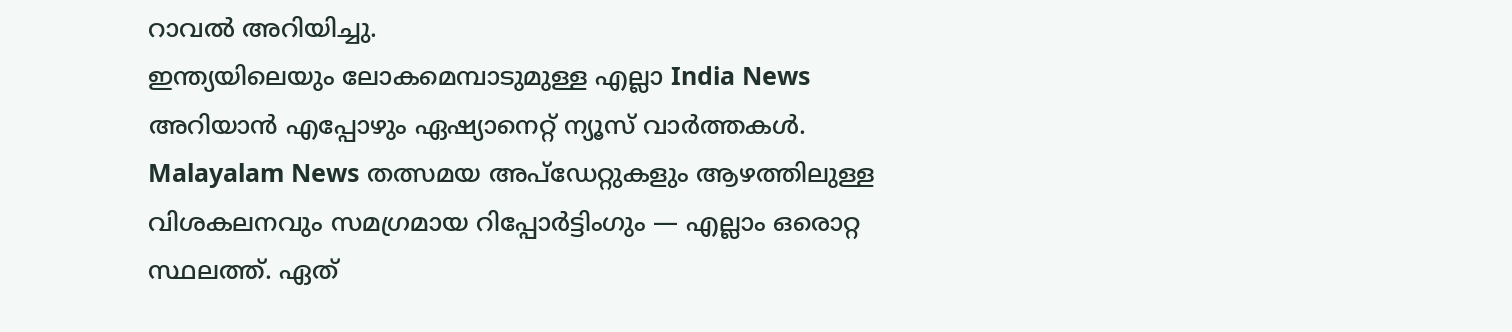റാവൽ അറിയിച്ചു.
ഇന്ത്യയിലെയും ലോകമെമ്പാടുമുള്ള എല്ലാ India News അറിയാൻ എപ്പോഴും ഏഷ്യാനെറ്റ് ന്യൂസ് വാർത്തകൾ. Malayalam News തത്സമയ അപ്ഡേറ്റുകളും ആഴത്തിലുള്ള വിശകലനവും സമഗ്രമായ റിപ്പോർട്ടിംഗും — എല്ലാം ഒരൊറ്റ സ്ഥലത്ത്. ഏത്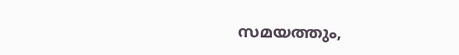സമയത്തും,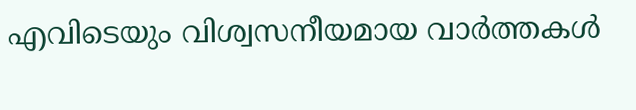എവിടെയും വിശ്വസനീയമായ വാർത്തകൾ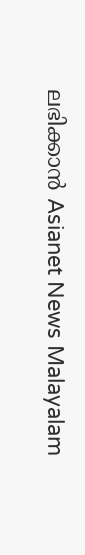ലഭിക്കാൻ Asianet News Malayalam